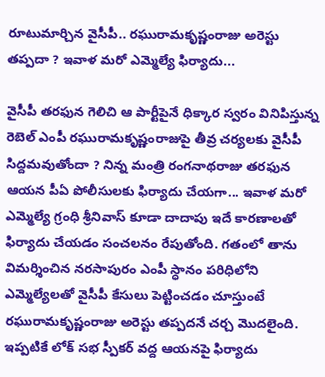రూటుమార్చిన వైసీపీ.. రఘురామకృష్ణంరాజు అరెస్టు తప్పదా ? ఇవాళ మరో ఎమ్మెల్యే ఫిర్యాదు...

వైసీపీ తరఫున గెలిచి ఆ పార్టీపైనే ధిక్కార స్వరం వినిపిస్తున్న రెబెల్ ఎంపీ రఘురామకృష్ణంరాజుపై తీవ్ర చర్యలకు వైసీపీ సిద్దమవుతోందా ? నిన్న మంత్రి రంగనాథరాజు తరఫున ఆయన పీఏ పోలీసులకు ఫిర్యాదు చేయగా... ఇవాళ మరో ఎమ్మెల్యే గ్రంధి శ్రీనివాస్ కూడా దాదాపు ఇదే కారణాలతో ఫిర్యాదు చేయడం సంచలనం రేపుతోంది. గతంలో తాను విమర్శించిన నరసాపురం ఎంపీ స్ధానం పరిధిలోని ఎమ్మెల్యేలతో వైసీపీ కేసులు పెట్టించడం చూస్తుంటే రఘురామకృష్ణంరాజు అరెస్టు తప్పదనే చర్చ మొదలైంది. ఇప్పటికే లోక్ సభ స్పీకర్ వద్ద ఆయనపై ఫిర్యాదు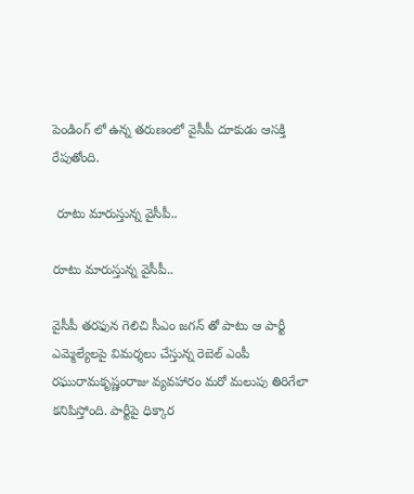పెండింగ్ లో ఉన్న తరుణంలో వైసీపీ దూకుడు ఆసక్తి రేపుతోంది.

 రూటు మారుస్తున్న వైసీపీ..

రూటు మారుస్తున్న వైసీపీ..

వైసీపీ తరఫున గెలిచి సీఎం జగన్ తో పాటు ఆ పార్టీ ఎమ్మెల్యేలపై విమర్శలు చేస్తున్న రెబెల్ ఎంపీ రఘురామకృష్ణంరాజు వ్యవహారం మరో మలుపు తిరిగేలా కనిపిస్తోంది. పార్టీపై ధిక్కార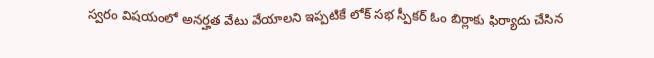స్వరం విషయంలో అనర్హత వేటు వేయాలని ఇప్పటికే లోక్ సభ స్పీకర్ ఓం బిర్లాకు ఫిర్యాదు చేసిన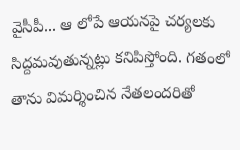వైసీపీ... ఆ లోపే ఆయనపై చర్యలకు సిద్దమవుతున్నట్లు కనిపిస్తోంది. గతంలో తాను విమర్శించిన నేతలందరితో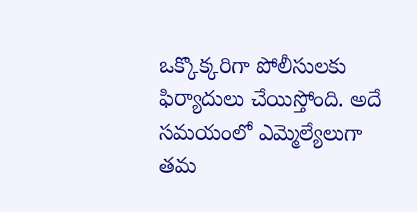ఒక్కొక్కరిగా పోలీసులకు ఫిర్యాదులు చేయిస్తోంది. అదే సమయంలో ఎమ్మెల్యేలుగా తమ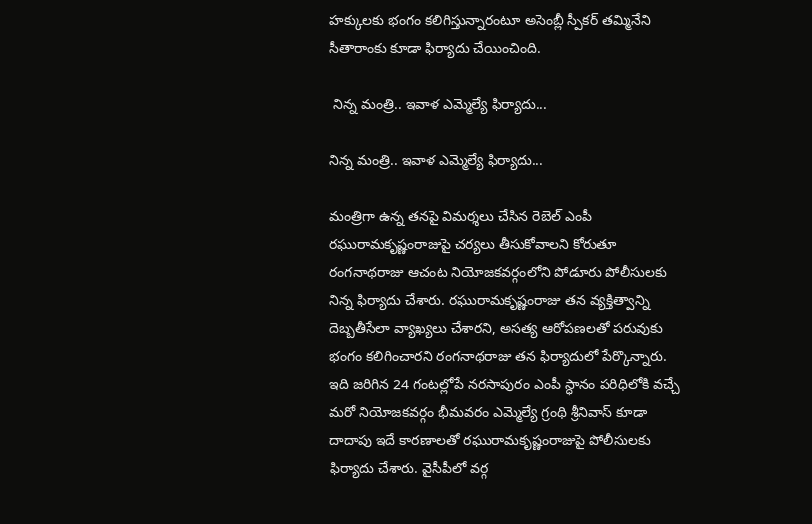హక్కులకు భంగం కలిగిస్తున్నారంటూ అసెంబ్లీ స్పీకర్ తమ్మినేని సీతారాంకు కూడా ఫిర్యాదు చేయించింది.

 నిన్న మంత్రి.. ఇవాళ ఎమ్మెల్యే ఫిర్యాదు...

నిన్న మంత్రి.. ఇవాళ ఎమ్మెల్యే ఫిర్యాదు...

మంత్రిగా ఉన్న తనపై విమర్శలు చేసిన రెబెల్ ఎంపీ రఘురామకృష్ణంరాజుపై చర్యలు తీసుకోవాలని కోరుతూ రంగనాథరాజు ఆచంట నియోజకవర్గంలోని పోడూరు పోలీసులకు నిన్న ఫిర్యాదు చేశారు. రఘురామకృష్ణంరాజు తన వ్యక్తిత్వాన్ని దెబ్బతీసేలా వ్యాఖ్యలు చేశారని, అసత్య ఆరోపణలతో పరువుకు భంగం కలిగించారని రంగనాథరాజు తన ఫిర్యాదులో పేర్కొన్నారు. ఇది జరిగిన 24 గంటల్లోపే నరసాపురం ఎంపీ స్ధానం పరిధిలోకి వచ్చే మరో నియోజకవర్గం భీమవరం ఎమ్మెల్యే గ్రంథి శ్రీనివాస్ కూడా దాదాపు ఇదే కారణాలతో రఘురామకృష్ణంరాజుపై పోలీసులకు ఫిర్యాదు చేశారు. వైసీపీలో వర్గ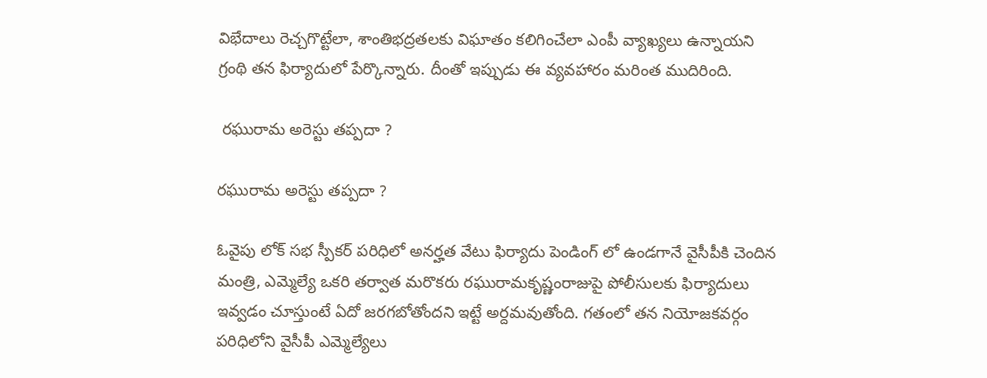విభేదాలు రెచ్చగొట్టేలా, శాంతిభద్రతలకు విఘాతం కలిగించేలా ఎంపీ వ్యాఖ్యలు ఉన్నాయని గ్రంథి తన ఫిర్యాదులో పేర్కొన్నారు. దీంతో ఇప్పుడు ఈ వ్యవహారం మరింత ముదిరింది.

 రఘురామ అరెస్టు తప్పదా ?

రఘురామ అరెస్టు తప్పదా ?

ఓవైపు లోక్ సభ స్పీకర్ పరిధిలో అనర్హత వేటు ఫిర్యాదు పెండింగ్ లో ఉండగానే వైసీపీకి చెందిన మంత్రి, ఎమ్మెల్యే ఒకరి తర్వాత మరొకరు రఘురామకృష్ణంరాజుపై పోలీసులకు ఫిర్యాదులు ఇవ్వడం చూస్తుంటే ఏదో జరగబోతోందని ఇట్టే అర్దమవుతోంది. గతంలో తన నియోజకవర్గం పరిధిలోని వైసీపీ ఎమ్మెల్యేలు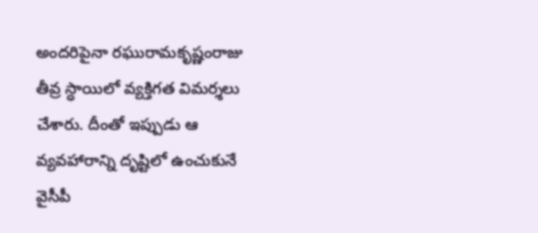అందరిపైనా రఘురామకృష్ణంరాజు తీవ్ర స్ధాయిలో వ్యక్తిగత విమర్శలు చేశారు. దీంతో ఇప్పుడు ఆ వ్యవహారాన్ని దృష్టిలో ఉంచుకునే వైసీపీ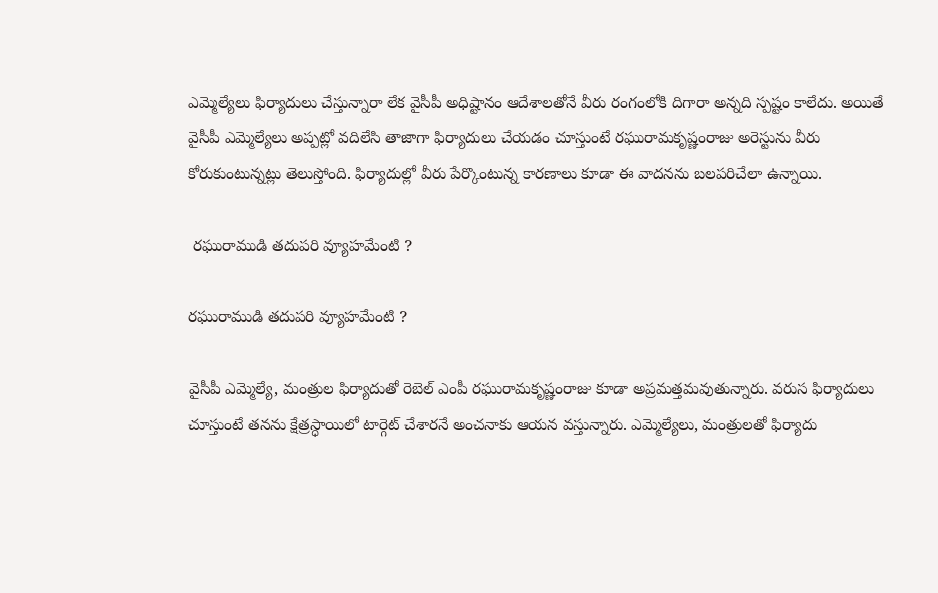ఎమ్మెల్యేలు ఫిర్యాదులు చేస్తున్నారా లేక వైసీపీ అధిష్టానం ఆదేశాలతోనే వీరు రంగంలోకి దిగారా అన్నది స్పష్టం కాలేదు. అయితే వైసీపీ ఎమ్మెల్యేలు అప్పట్లో వదిలేసి తాజాగా ఫిర్యాదులు చేయడం చూస్తుంటే రఘురామకృష్ణంరాజు అరెస్టును వీరు కోరుకుంటున్నట్లు తెలుస్తోంది. ఫిర్యాదుల్లో వీరు పేర్కొంటున్న కారణాలు కూడా ఈ వాదనను బలపరిచేలా ఉన్నాయి.

 రఘురాముడి తదుపరి వ్యూహమేంటి ?

రఘురాముడి తదుపరి వ్యూహమేంటి ?

వైసీపీ ఎమ్మెల్యే, మంత్రుల ఫిర్యాదుతో రెబెల్ ఎంపీ రఘురామకృష్ణంరాజు కూడా అప్రమత్తమవుతున్నారు. వరుస ఫిర్యాదులు చూస్తుంటే తనను క్షేత్రస్ధాయిలో టార్గెట్ చేశారనే అంచనాకు ఆయన వస్తున్నారు. ఎమ్మెల్యేలు, మంత్రులతో ఫిర్యాదు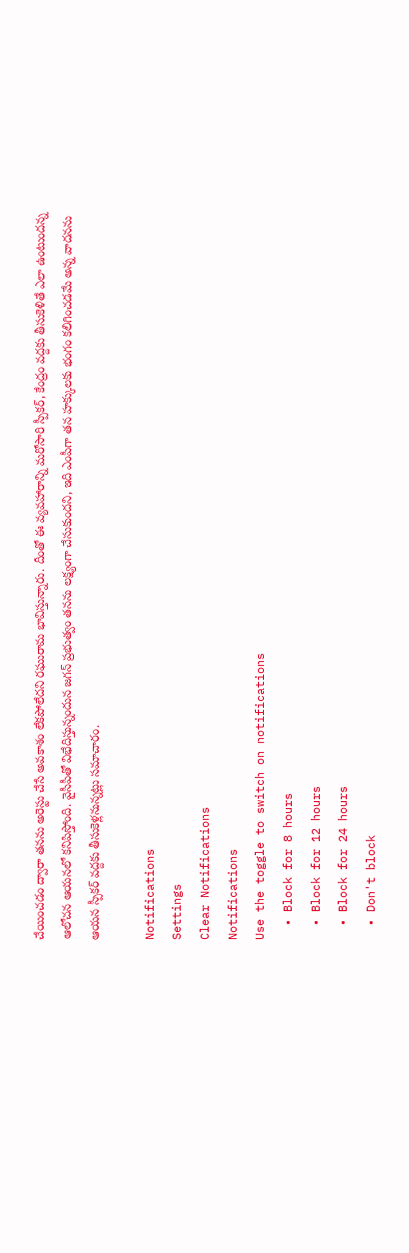చేయించడం ద్వారా తనను అరెస్టు చేసే అవకాశం లేకపోలేదని రఘురామ భావిస్తున్నారు. దీంతో ఈ వ్యవహారాన్ని మరోసారి స్పీకర్, కేంద్రం వద్దకు తీసుకెళితే ఎలా ఉంటుందన్న ఆలోచన ఆయనలో కనిపిస్తోంది. వైసీపీతో విభేదిస్తున్నందున జగన్ ప్రభుత్వం తనను లక్ష్యంగా చేసుకుందని, ఇది ఎంపీగా తన హక్కులకు భంగం కలిగించడమే అన్న వాదనను ఆయన స్పీకర్ వద్దకు తీసుకెళ్లనున్నట్లు సమాచారం.

Notifications
Settings
Clear Notifications
Notifications
Use the toggle to switch on notifications
  • Block for 8 hours
  • Block for 12 hours
  • Block for 24 hours
  • Don't block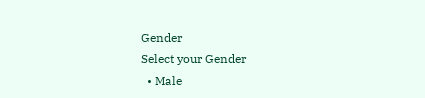Gender
Select your Gender
  • Male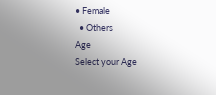• Female
  • Others
Age
Select your Age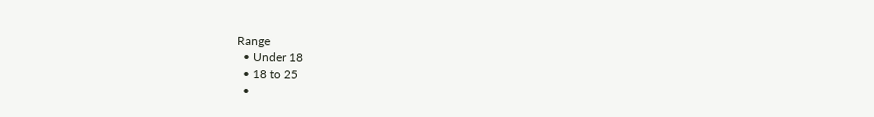Range
  • Under 18
  • 18 to 25
  •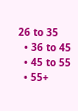26 to 35
  • 36 to 45
  • 45 to 55
  • 55+